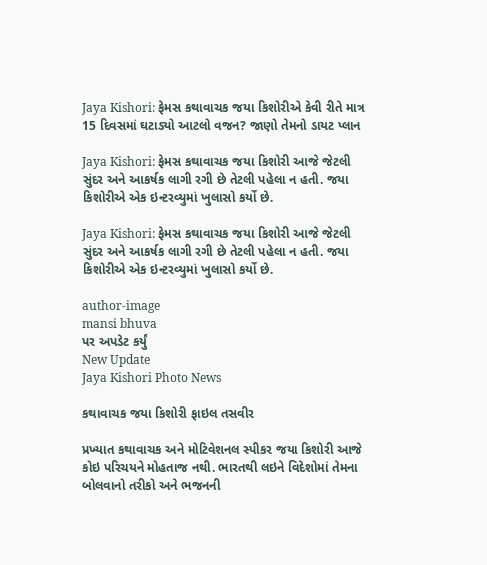Jaya Kishori: ફેમસ કથાવાચક જયા કિશોરીએ કેવી રીતે માત્ર 15 દિવસમાં ઘટાડ્યો આટલો વજન? જાણો તેમનો ડાયટ પ્લાન

Jaya Kishori: ફેમસ કથાવાચક જયા કિશોરી આજે જેટલી સુંદર અને આકર્ષક લાગી રગી છે તેટલી પહેલા ન હતી. જયા કિશોરીએ એક ઇન્ટરવ્યુમાં ખુલાસો કર્યો છે.

Jaya Kishori: ફેમસ કથાવાચક જયા કિશોરી આજે જેટલી સુંદર અને આકર્ષક લાગી રગી છે તેટલી પહેલા ન હતી. જયા કિશોરીએ એક ઇન્ટરવ્યુમાં ખુલાસો કર્યો છે.

author-image
mansi bhuva
પર અપડેટ કર્યું
New Update
Jaya Kishori Photo News

કથાવાચક જયા કિશોરી ફાઇલ તસવીર

પ્રખ્યાત કથાવાચક અને મોટિવેશનલ સ્પીકર જયા કિશોરી આજે કોઇ પરિચયને મોહતાજ નથી. ભારતથી લઇને વિદેશોમાં તેમના બોલવાનો તરીકો અને ભજનની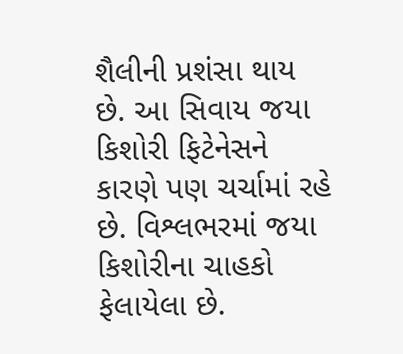શૈલીની પ્રશંસા થાય છે. આ સિવાય જયા કિશોરી ફિટેનેસને કારણે પણ ચર્ચામાં રહે છે. વિશ્લભરમાં જયા કિશોરીના ચાહકો ફેલાયેલા છે.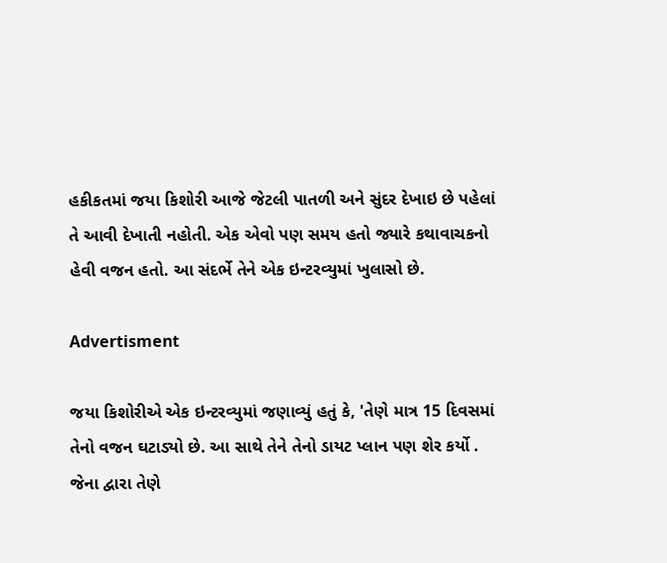હકીકતમાં જયા કિશોરી આજે જેટલી પાતળી અને સુંદર દેખાઇ છે પહેલાં તે આવી દેખાતી નહોતી. એક એવો પણ સમય હતો જ્યારે કથાવાચકનો હેવી વજન હતો. આ સંદર્ભે તેને એક ઇન્ટરવ્યુમાં ખુલાસો છે.

Advertisment

જયા કિશોરીએ એક ઇન્ટરવ્યુમાં જણાવ્યું હતું કે, 'તેણે માત્ર 15 દિવસમાં તેનો વજન ઘટાડ્યો છે. આ સાથે તેને તેનો ડાયટ પ્લાન પણ શેર કર્યો . જેના દ્વારા તેણે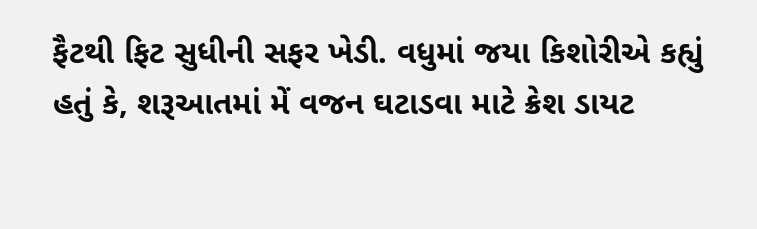ફૈટથી ફિટ સુધીની સફર ખેડી. વધુમાં જયા કિશોરીએ કહ્યું હતું કે, શરૂઆતમાં મેં વજન ઘટાડવા માટે ક્રેશ ડાયટ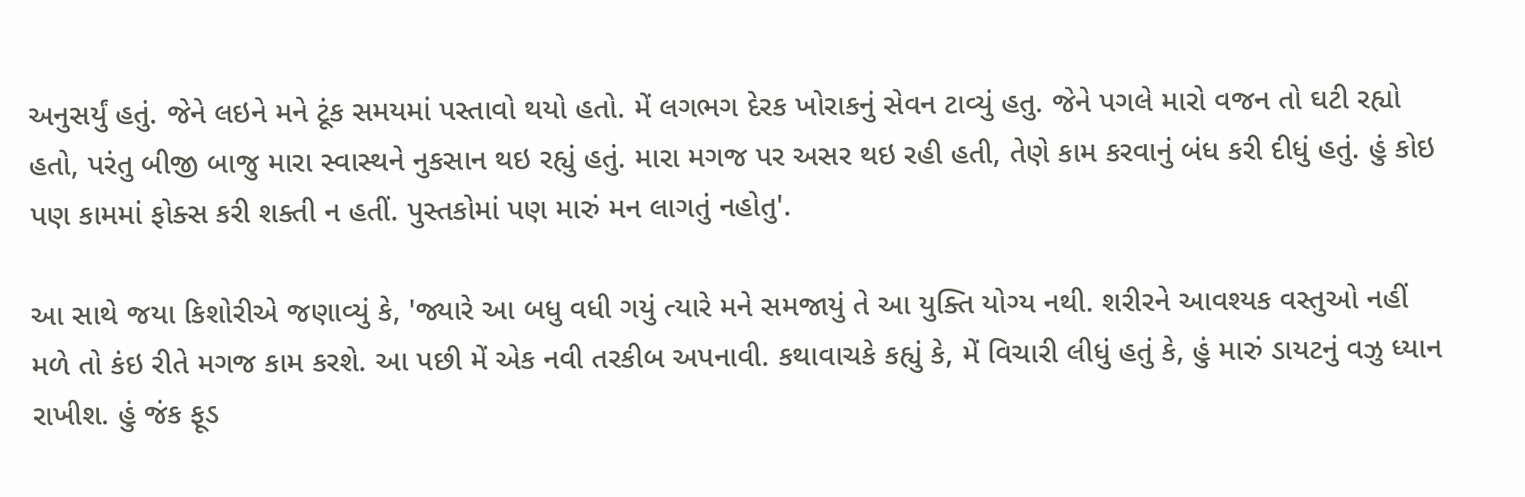અનુસર્યું હતું. જેને લઇને મને ટૂંક સમયમાં પસ્તાવો થયો હતો. મેં લગભગ દેરક ખોરાકનું સેવન ટાવ્યું હતુ. જેને પગલે મારો વજન તો ઘટી રહ્યો હતો, પરંતુ બીજી બાજુ મારા સ્વાસ્થને નુકસાન થઇ રહ્યું હતું. મારા મગજ પર અસર થઇ રહી હતી, તેણે કામ કરવાનું બંધ કરી દીધું હતું. હું કોઇ પણ કામમાં ફોક્સ કરી શક્તી ન હતીં. પુસ્તકોમાં પણ મારું મન લાગતું નહોતુ'.

આ સાથે જયા કિશોરીએ જણાવ્યું કે, 'જ્યારે આ બધુ વધી ગયું ત્યારે મને સમજાયું તે આ યુક્તિ યોગ્ય નથી. શરીરને આવશ્યક વસ્તુઓ નહીં મળે તો કંઇ રીતે મગજ કામ કરશે. આ પછી મેં એક નવી તરકીબ અપનાવી. કથાવાચકે કહ્યું કે, મેં વિચારી લીધું હતું કે, હું મારું ડાયટનું વઝુ ધ્યાન રાખીશ. હું જંક ફૂડ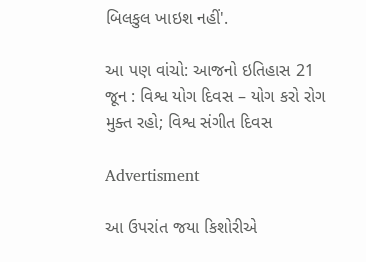બિલકુલ ખાઇશ નહીં'.

આ પણ વાંચો: આજનો ઇતિહાસ 21 જૂન : વિશ્વ યોગ દિવસ – યોગ કરો રોગ મુક્ત રહો; વિશ્વ સંગીત દિવસ

Advertisment

આ ઉપરાંત જયા કિશોરીએ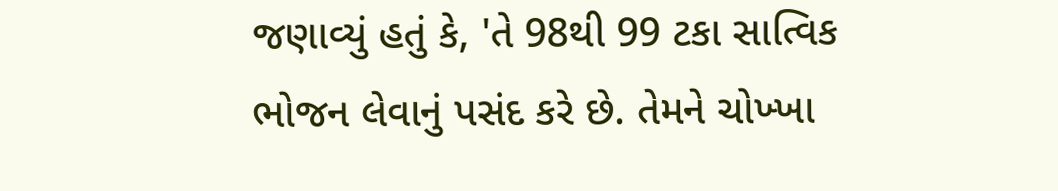જણાવ્યું હતું કે, 'તે 98થી 99 ટકા સાત્વિક ભોજન લેવાનું પસંદ કરે છે. તેમને ચોખ્ખા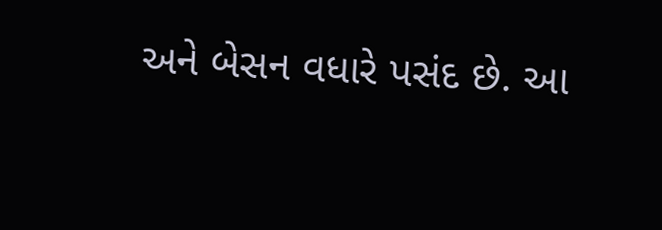અને બેસન વધારે પસંદ છે. આ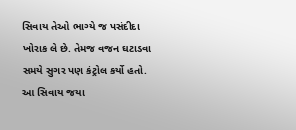સિવાય તેઓ ભાગ્યે જ પસંદીદા ખોરાક લે છે. તેમજ વજન ઘટાડવા સમયે સુગર પણ કંટ્રોલ કર્યો હતો. આ સિવાય જયા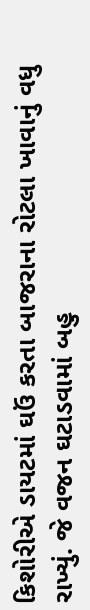કિશોરીએ ડાયટમાં ઘઉં કરતા બાજરાના રોટલા ખાવાનું વધુ રાખ્યું. જે વજન ઘટાડવામાં બહુ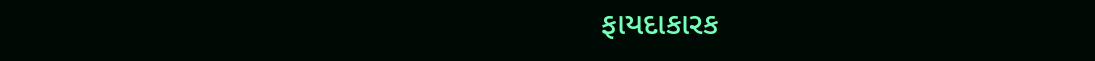ફાયદાકારક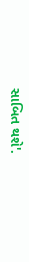સાબિત થશે'.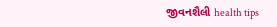જીવનશૈલી health tips